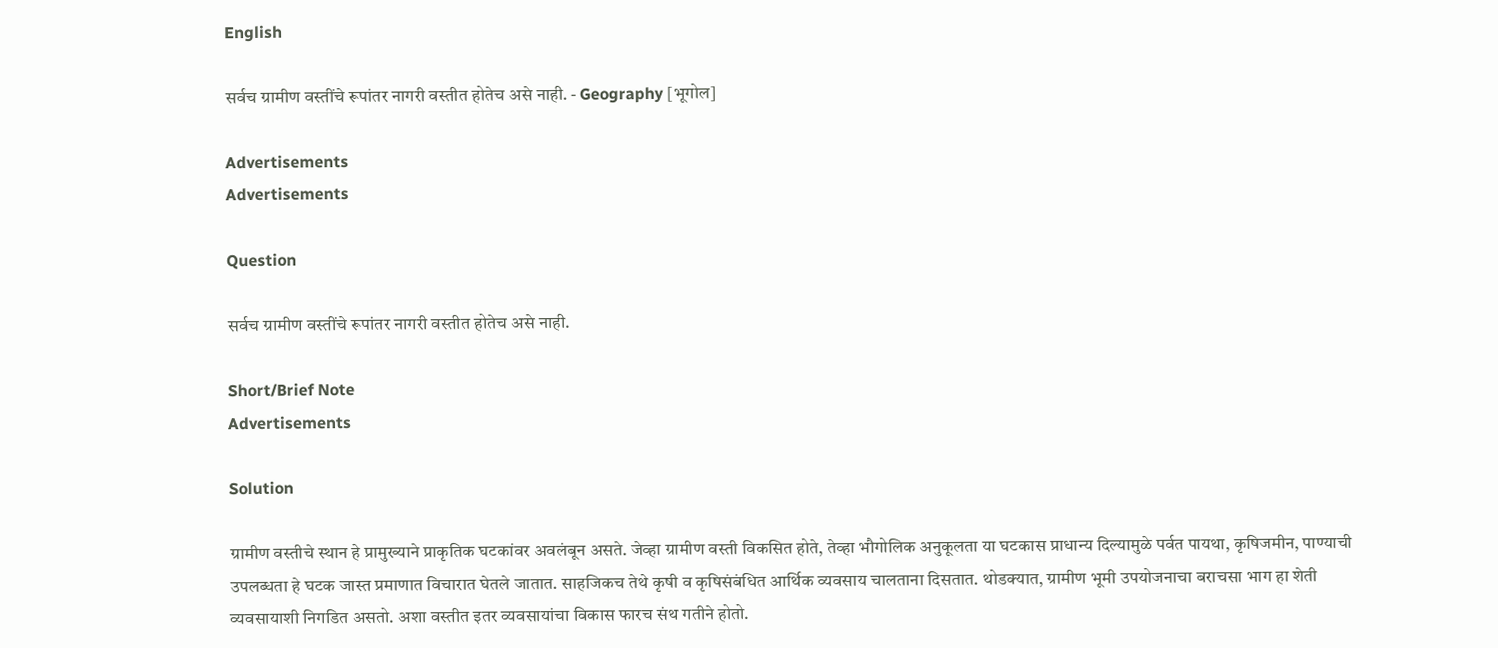English

सर्वच ग्रामीण वस्तींचे रूपांतर नागरी वस्तीत होतेच असे नाही. - Geography [भूगोल]

Advertisements
Advertisements

Question

सर्वच ग्रामीण वस्तींचे रूपांतर नागरी वस्तीत होतेच असे नाही.

Short/Brief Note
Advertisements

Solution

ग्रामीण वस्तीचे स्थान हे प्रामुख्याने प्राकृतिक घटकांवर अवलंबून असते. जेव्हा ग्रामीण वस्ती विकसित होते, तेव्हा भौगोलिक अनुकूलता या घटकास प्राधान्य दिल्यामुळे पर्वत पायथा, कृषिजमीन, पाण्याची उपलब्धता हे घटक जास्त प्रमाणात विचारात घेतले जातात. साहजिकच तेथे कृषी व कृषिसंबंधित आर्थिक व्यवसाय चालताना दिसतात. थोडक्यात, ग्रामीण भूमी उपयोजनाचा बराचसा भाग हा शेती व्यवसायाशी निगडित असतो. अशा वस्तीत इतर व्यवसायांचा विकास फारच संथ गतीने होतो.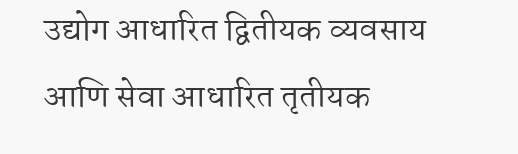उद्योग आधारित द्वितीयक व्यवसाय आणि सेवा आधारित तृतीयक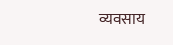व्यवसाय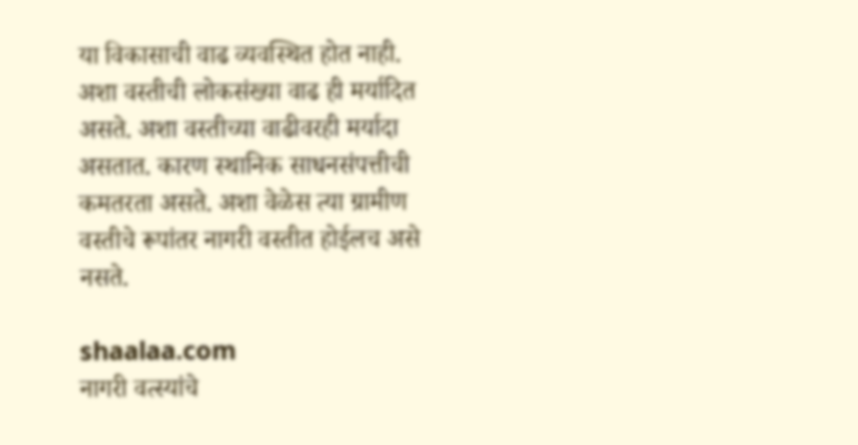या विकासाची वाढ व्यवस्थित होत नाही. अशा वस्तीची लोकसंख्या वाढ ही मर्यादित असते. अशा वस्तीच्या वाढीवरही मर्यादा असतात. कारण स्थानिक साधनसंपत्तीची कमतरता असते. अशा वेळेस त्या ग्रामीण वस्तीचे रूपांतर नागरी वस्तीत होईलच असे नसते.

shaalaa.com
नागरी वत्स्यांचे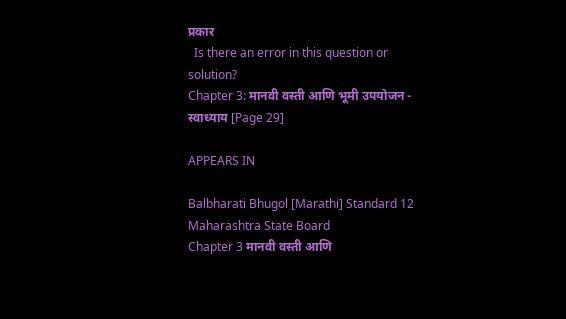प्रकार
  Is there an error in this question or solution?
Chapter 3: मानवी वस्ती आणि भूमी उपयोजन - स्वाध्याय [Page 29]

APPEARS IN

Balbharati Bhugol [Marathi] Standard 12 Maharashtra State Board
Chapter 3 मानवी वस्ती आणि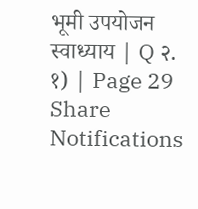भूमी उपयोजन
स्वाध्याय | Q २. १) | Page 29
Share
Notifications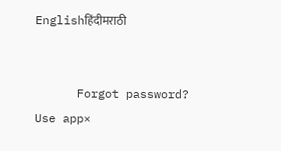Englishहिंदीमराठी


      Forgot password?
Use app×